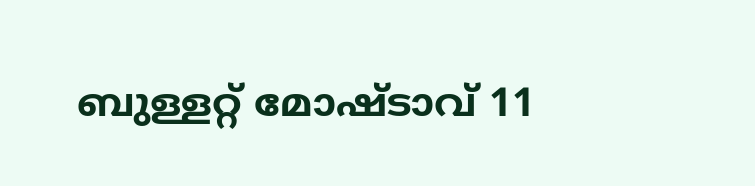ബുള്ളറ്റ് മോഷ്ടാവ് 11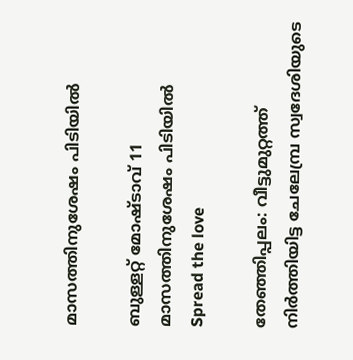മാസത്തിനുശേഷം പിടിയിൽ

ബുള്ളറ്റ് മോഷ്ടാവ് 11 മാസത്തിനുശേഷം പിടിയിൽ
Spread the love

തേഞ്ഞിപ്പലം: വീട്ടുമുറ്റത്ത് നിർത്തിയിട്ട ചേലേമ്പ്ര സ്വദേശിയുടെ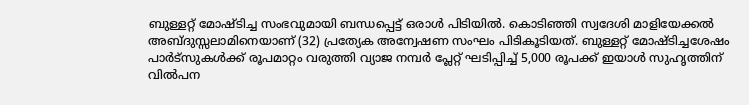ബുള്ളറ്റ് മോഷ്ടിച്ച സംഭവുമായി ബന്ധപ്പെട്ട് ഒരാൾ പിടിയിൽ. കൊടിഞ്ഞി സ്വദേശി മാളിയേക്കൽ അബ്ദുസ്സലാമിനെയാണ് (32) പ്രത്യേക അന്വേഷണ സംഘം പിടികൂടിയത്. ബുള്ളറ്റ് മോഷ്ടിച്ചശേഷം പാർട്സുകൾക്ക് രൂപമാറ്റം വരുത്തി വ്യാജ നമ്പർ പ്ലേറ്റ് ഘടിപ്പിച്ച് 5,000 രൂപക്ക് ഇയാൾ സുഹൃത്തിന് വിൽപന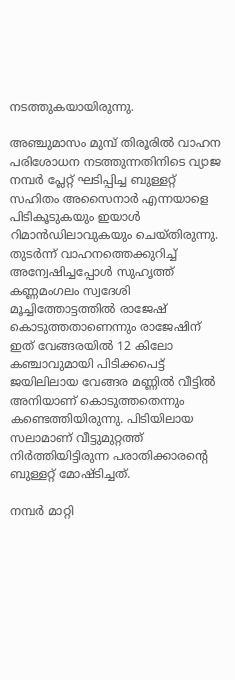നടത്തുകയായിരുന്നു.

അഞ്ചുമാസം മുമ്പ് തിരൂരിൽ വാഹന പരിശോധന നടത്തുന്നതിനിടെ വ്യാജ നമ്പർ പ്ലേറ്റ് ഘടിപ്പിച്ച ബുള്ളറ്റ് സഹിതം അസൈനാർ എന്നയാളെ പിടികൂടുകയും ഇയാൾ റിമാൻഡിലാവുകയും ചെയ്തിരുന്നു. തുടർന്ന് വാഹനത്തെക്കുറിച്ച് അന്വേഷിച്ചപ്പോൾ സുഹൃത്ത് കണ്ണമംഗലം സ്വദേശി മൂച്ചിത്തോട്ടത്തിൽ രാജേഷ് കൊടുത്തതാണെന്നും രാജേഷിന് ഇത് വേങ്ങരയിൽ 12 കിലോ കഞ്ചാവുമായി പിടിക്കപെട്ട് ജയിലിലായ വേങ്ങര മണ്ണിൽ വീട്ടിൽ അനിയാണ് കൊടുത്തതെന്നും കണ്ടെത്തിയിരുന്നു. പിടിയിലായ സലാമാണ് വീട്ടുമുറ്റത്ത് നിർത്തിയിട്ടിരുന്ന പരാതിക്കാരന്‍റെ ബുള്ളറ്റ് മോഷ്ടിച്ചത്.

നമ്പർ മാറ്റി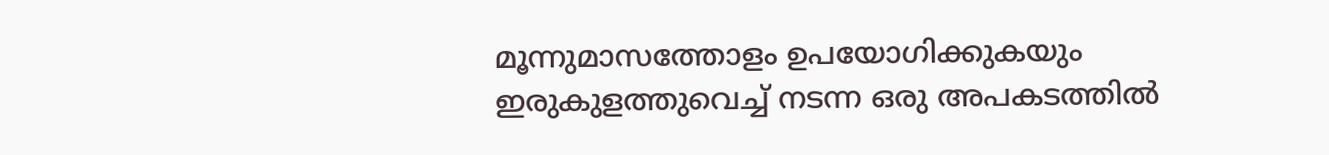മൂന്നുമാസത്തോളം ഉപയോഗിക്കുകയും ഇരുകുളത്തുവെച്ച് നടന്ന ഒരു അപകടത്തിൽ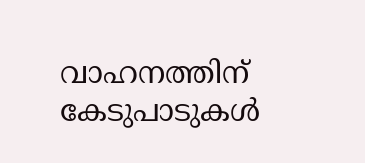വാഹനത്തിന് കേടുപാടുകൾ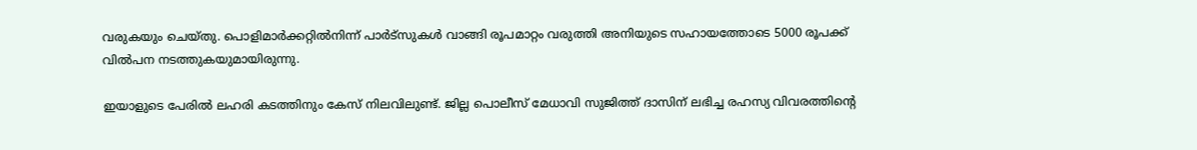വരുകയും ചെയ്തു. പൊളിമാർക്കറ്റിൽനിന്ന് പാർട്സുകൾ വാങ്ങി രൂപമാറ്റം വരുത്തി അനിയുടെ സഹായത്തോടെ 5000 രൂപക്ക് വിൽപന നടത്തുകയുമായിരുന്നു.

ഇയാളുടെ പേരിൽ ലഹരി കടത്തിനും കേസ് നിലവിലുണ്ട്. ജില്ല പൊലീസ് മേധാവി സുജിത്ത് ദാസിന് ലഭിച്ച രഹസ്യ വിവരത്തിന്‍റെ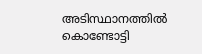അടിസ്ഥാനത്തിൽ കൊണ്ടോട്ടി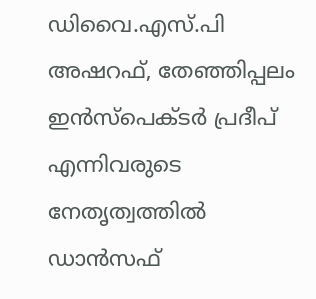ഡിവൈ.എസ്.പി അഷറഫ്, തേഞ്ഞിപ്പലം ഇൻസ്പെക്ടർ പ്രദീപ് എന്നിവരുടെ നേതൃത്വത്തിൽ ഡാൻസഫ്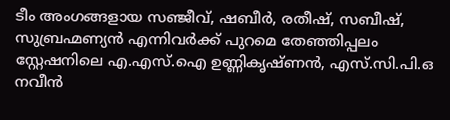ടീം അംഗങ്ങളായ സഞ്ജീവ്, ഷബീർ, രതീഷ്, സബീഷ്, സുബ്രഹ്മണ്യൻ എന്നിവർക്ക് പുറമെ തേഞ്ഞിപ്പലം സ്റ്റേഷനിലെ എ.എസ്.ഐ ഉണ്ണികൃഷ്ണൻ, എസ്.സി.പി.ഒ നവീൻ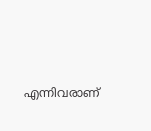എന്നിവരാണ്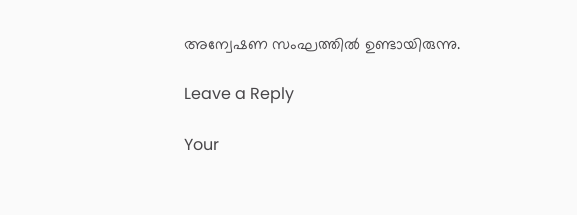അന്വേഷണ സംഘത്തിൽ ഉണ്ടായിരുന്നു.

Leave a Reply

Your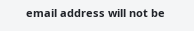email address will not be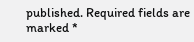published. Required fields are marked *